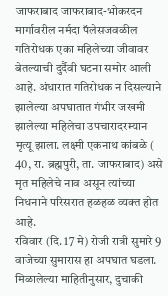जाफराबाद जाफराबाद-भोकरदन मार्गावरील नर्मदा पॅलेसजवळील गतिरोधक एका महिलेच्या जीवावर बेतल्याची दुर्दैवी घटना समोर आली आहे. अंधारात गतिरोधक न दिसल्याने झालेल्या अपघातात गंभीर जखमी झालेल्या महिलेचा उपचारादरम्यान मृत्यू झाला. लक्ष्मी एकनाथ कांबळे ( 40, रा. ब्रह्मपुरी, ता. जाफराबाद) असे मृत महिलेचे नाव असून त्यांच्या निधनाने परिसरात हळहळ व्यक्त होत आहे.
रविवार (दि. 17 मे) रोजी रात्री सुमारे 9 वाजेच्या सुमारास हा अपघात घडला. मिळालेल्या माहितीनुसार, दुचाकी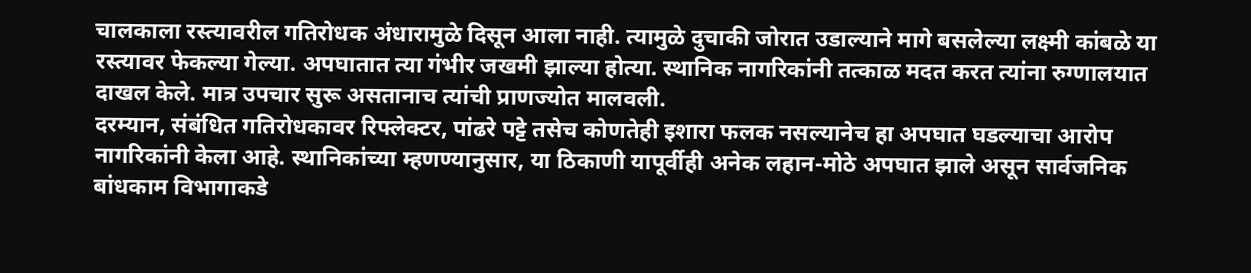चालकाला रस्त्यावरील गतिरोधक अंधारामुळे दिसून आला नाही. त्यामुळे दुचाकी जोरात उडाल्याने मागे बसलेल्या लक्ष्मी कांबळे या रस्त्यावर फेकल्या गेल्या. अपघातात त्या गंभीर जखमी झाल्या होत्या. स्थानिक नागरिकांनी तत्काळ मदत करत त्यांना रुग्णालयात दाखल केले. मात्र उपचार सुरू असतानाच त्यांची प्राणज्योत मालवली.
दरम्यान, संबंधित गतिरोधकावर रिफ्लेक्टर, पांढरे पट्टे तसेच कोणतेही इशारा फलक नसल्यानेच हा अपघात घडल्याचा आरोप नागरिकांनी केला आहे. स्थानिकांच्या म्हणण्यानुसार, या ठिकाणी यापूर्वीही अनेक लहान-मोठे अपघात झाले असून सार्वजनिक बांधकाम विभागाकडे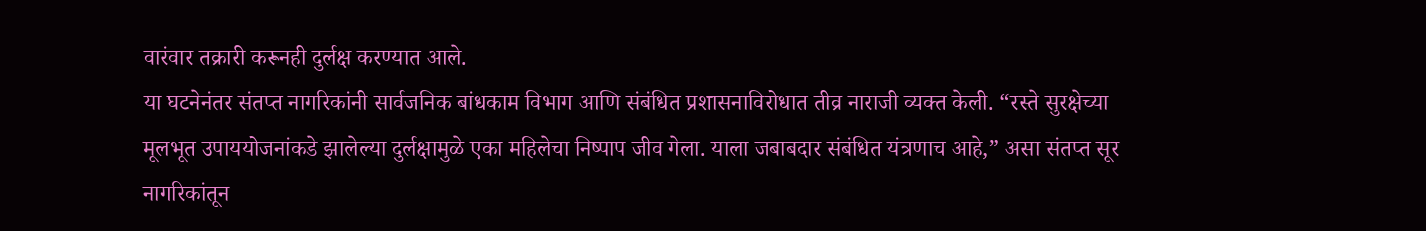वारंवार तक्रारी करूनही दुर्लक्ष करण्यात आले.
या घटनेनंतर संतप्त नागरिकांनी सार्वजनिक बांधकाम विभाग आणि संबंधित प्रशासनाविरोधात तीव्र नाराजी व्यक्त केली. “रस्ते सुरक्षेच्या मूलभूत उपाययोजनांकडे झालेल्या दुर्लक्षामुळे एका महिलेचा निष्पाप जीव गेला. याला जबाबदार संबंधित यंत्रणाच आहे,” असा संतप्त सूर नागरिकांतून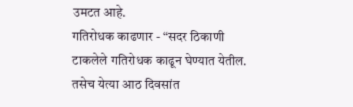उमटत आहे.
गतिरोधक काढणार - “सदर ठिकाणी टाकलेले गतिरोधक काढून घेण्यात येतील. तसेच येत्या आठ दिवसांत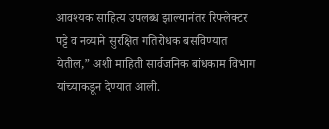आवश्यक साहित्य उपलब्ध झाल्यानंतर रिफ्लेक्टर पट्टे व नव्याने सुरक्षित गतिरोधक बसविण्यात येतील,” अशी माहिती सार्वजनिक बांधकाम विभाग यांच्याकडून देण्यात आली.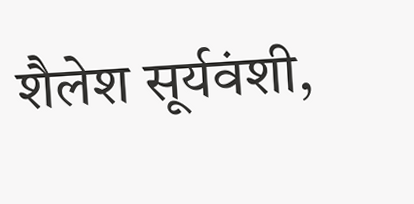शैलेश सूर्यवंशी,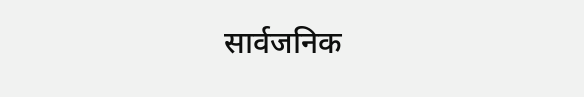सार्वजनिक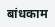बांधकाम